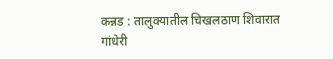कन्नड : तालुक्यातील चिखलठाण शिवारात गांधेरी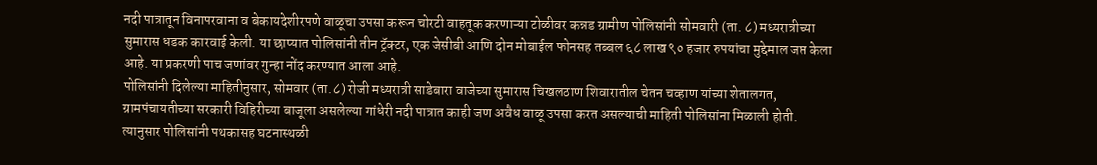नदी पात्रातून विनापरवाना व बेकायदेशीरपणे वाळूचा उपसा करून चोरटी वाहतूक करणाऱ्या टोळीवर कन्नड ग्रामीण पोलिसांनी सोमवारी (ता. ८) मध्यरात्रीच्या सुमारास धडक कारवाई केली. या छाप्यात पोलिसांनी तीन ट्रॅक्टर, एक जेसीबी आणि दोन मोबाईल फोनसह तब्बल ६८ लाख ९० हजार रुपयांचा मुद्देमाल जप्त केला आहे. या प्रकरणी पाच जणांवर गुन्हा नोंद करण्यात आला आहे.
पोलिसांनी दिलेल्या माहितीनुसार, सोमवार (ता.८) रोजी मध्यरात्री साडेबारा वाजेच्या सुमारास चिखलठाण शिवारातील चेतन चव्हाण यांच्या शेतालगत, ग्रामपंचायतीच्या सरकारी विहिरीच्या बाजूला असलेल्या गांधेरी नदी पात्रात काही जण अवैध वाळू उपसा करत असल्याची माहिती पोलिसांना मिळाली होती. त्यानुसार पोलिसांनी पथकासह घटनास्थळी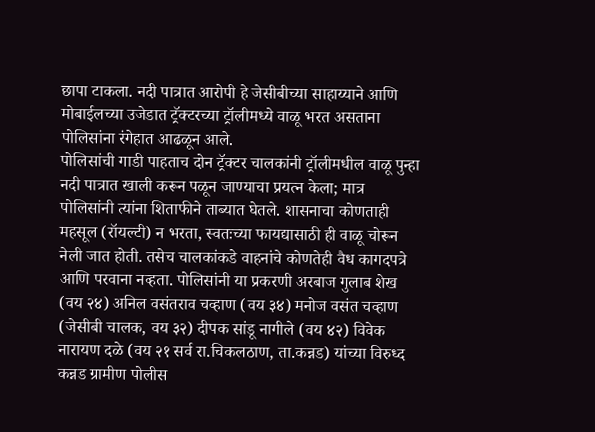छापा टाकला. नदी पात्रात आरोपी हे जेसीबीच्या साहाय्याने आणि मोबाईलच्या उजेडात ट्रॅक्टरच्या ट्रॉलीमध्ये वाळू भरत असताना पोलिसांना रंगेहात आढळून आले.
पोलिसांची गाडी पाहताच दोन ट्रॅक्टर चालकांनी ट्रॉलीमधील वाळू पुन्हा नदी पात्रात खाली करून पळून जाण्याचा प्रयत्न केला; मात्र पोलिसांनी त्यांना शिताफीने ताब्यात घेतले. शासनाचा कोणताही महसूल (रॉयल्टी) न भरता, स्वतःच्या फायद्यासाठी ही वाळू चोरून नेली जात होती. तसेच चालकांकडे वाहनांचे कोणतेही वैध कागदपत्रे आणि परवाना नव्हता. पोलिसांनी या प्रकरणी अरबाज गुलाब शेख (वय २४) अनिल वसंतराव चव्हाण (वय ३४) मनोज वसंत चव्हाण (जेसीबी चालक, वय ३२) दीपक सांडू नागीले (वय ४२) विवेक नारायण दळे (वय २१ सर्व रा.चिकलठाण, ता.कन्नड) यांच्या विरुध्द कन्नड ग्रामीण पोलीस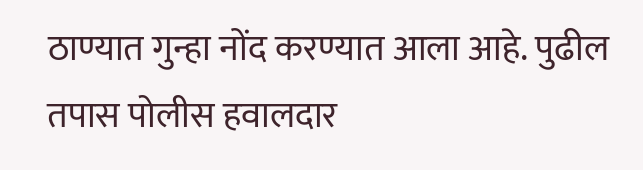ठाण्यात गुन्हा नोंद करण्यात आला आहे. पुढील तपास पोलीस हवालदार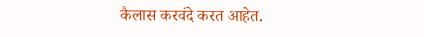कैलास करवंदे करत आहेत.